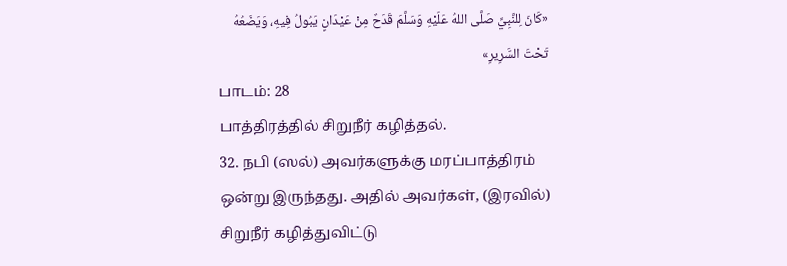«كَانَ لِلنَّبِيِّ صَلَّى اللهُ عَلَيْهِ وَسَلَّمَ قَدَحٌ مِنْ عَيْدَانٍ يَبُولُ فِيهِ، وَيَضَعُهُ تَحْتَ السَّرِيرِ»
பாடம்: 28
பாத்திரத்தில் சிறுநீர் கழித்தல்.
32. நபி (ஸல்) அவர்களுக்கு மரப்பாத்திரம் ஒன்று இருந்தது. அதில் அவர்கள், (இரவில்) சிறுநீர் கழித்துவிட்டு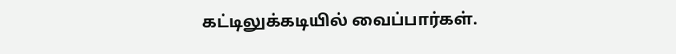கட்டிலுக்கடியில் வைப்பார்கள்.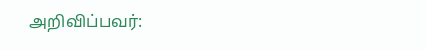அறிவிப்பவர்: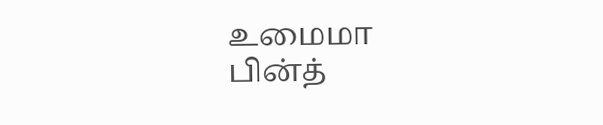உமைமா பின்த்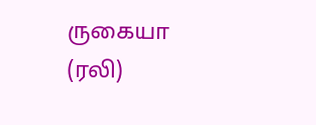ருகையா (ரலி)